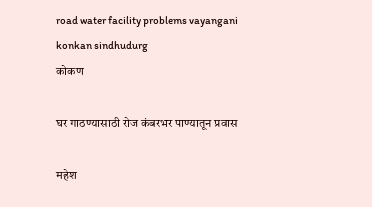road water facility problems vayangani konkan sindhudurg
कोकण

घर गाठण्यासाठी रोज कंबरभर पाण्यातून प्रवास

महेश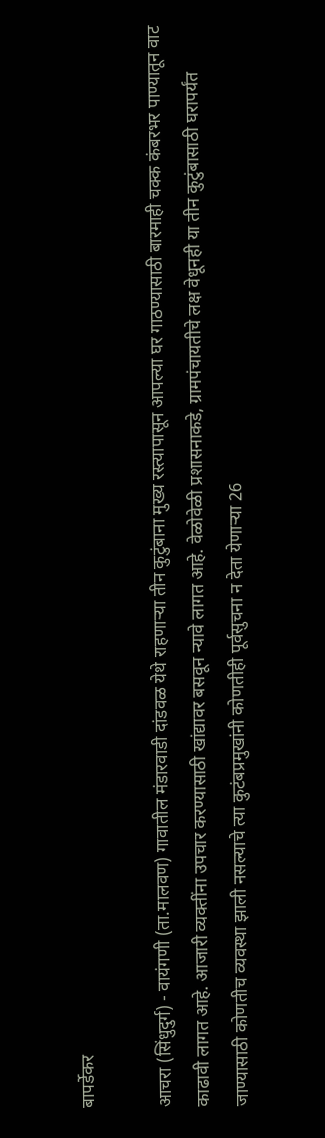बापर्डेकर

आचरा (सिंधुदुर्ग) - वायंगणी (ता.मालवण) गावातील मंडारवाडी दांडवळ येथे राहणाऱ्या तीन कुटुंबाना मुख्य रस्त्यापासून आपल्या घर गाठण्यासाठी बारमाही चक्क कंबरभर पाण्यातून वाट काढावी लागत आहे. आजारी व्यक्तींना उपचार करण्यासाठी खांद्यावर बसवून न्यावे लागत आहे. वेळोवेळी प्रशासनाकडे, ग्रामपंचायतीचे लक्ष वेधूनही या तीन कुटुंबासाठी घरापर्यंत जाण्यासाठी कोणतीच व्यवस्था झाली नसल्याचे त्या कुटंबप्रमुखांनी कोणतीही पूर्वसुचना न देता येणाऱ्या 26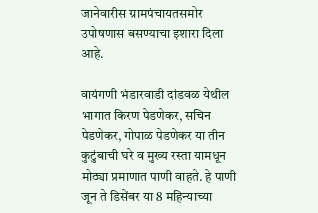जानेवारीस ग्रामपंचायतसमोर उपोषणास बसण्याचा इशारा दिला आहे.

वायंगणी भंडारवाडी दांडवळ येथील भागात किरण पेडणेकर, सचिन पेडणेकर, गोपाळ पेडणेकर या तीन कुटुंबाची घरे व मुख्य रस्ता यामधून मोठ्या प्रमाणात पाणी वाहते. हे पाणी जून ते डिसेंबर या 8 महिन्याच्या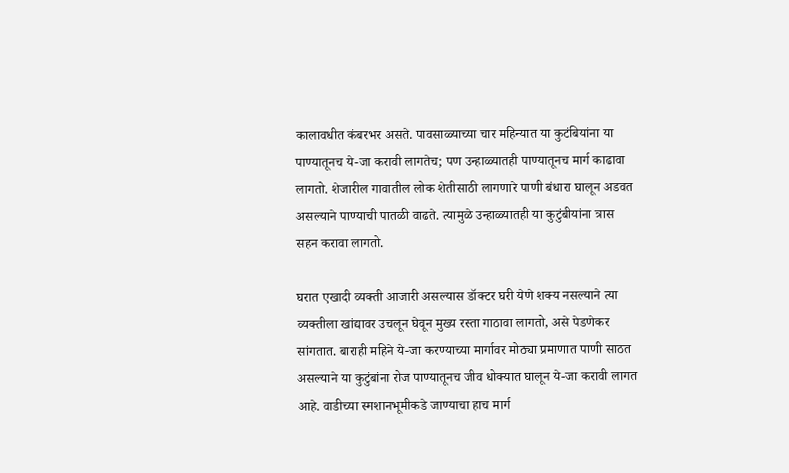कालावधीत कंबरभर असते. पावसाळ्याच्या चार महिन्यात या कुटंबियांना या पाण्यातूनच ये-जा करावी लागतेच; पण उन्हाळ्यातही पाण्यातूनच मार्ग काढावा लागतो. शेजारील गावातील लोक शेतीसाठी लागणारे पाणी बंधारा घालून अडवत असल्याने पाण्याची पातळी वाढते. त्यामुळे उन्हाळ्यातही या कुटुंबीयांना त्रास सहन करावा लागतो.

घरात एखादी व्यक्‍ती आजारी असल्यास डॉक्‍टर घरी येणे शक्‍य नसल्याने त्या व्यक्तीला खांद्यावर उचलून घेवून मुख्य रस्ता गाठावा लागतो, असे पेडणेकर सांगतात. बाराही महिने ये-जा करण्याच्या मार्गावर मोठ्या प्रमाणात पाणी साठत असल्याने या कुटुंबांना रोज पाण्यातूनच जीव धोक्‍यात घालून ये-जा करावी लागत आहे. वाडीच्या स्मशानभूमीकडे जाण्याचा हाच मार्ग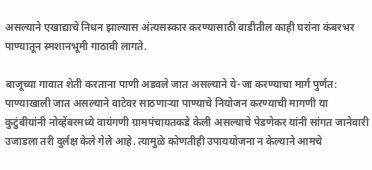असल्याने एखाद्याचे निधन झाल्यास अंत्यसस्कार करण्यासाठी वाडीतील काही घरांना कंबरभर पाण्यातून स्मशानभूमी गाठावी लागते.

बाजूच्या गावात शेती करताना पाणी अडवले जात असल्याने ये-जा करण्याचा मार्ग पुर्णत: पाण्याखाली जात असल्याने वाटेवर साठणाऱ्या पाण्याचे नियोजन करण्याची मागणी या कुटुंबीयांनी नोव्हेंबरमध्ये वायंगणी ग्रामपंचायतकडे केली असल्याचे पेडणेकर यांनी सांगत जानेवारी उजाडला तरी दुर्लक्ष केले गेले आहे. त्यामुळे कोणतीही उपाययोजना न केल्याने आमचे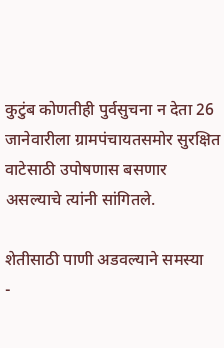कुटुंब कोणतीही पुर्वसुचना न देता 26 जानेवारीला ग्रामपंचायतसमोर सुरक्षित वाटेसाठी उपोषणास बसणार असल्याचे त्यांनी सांगितले.

शेतीसाठी पाणी अडवल्याने समस्या
-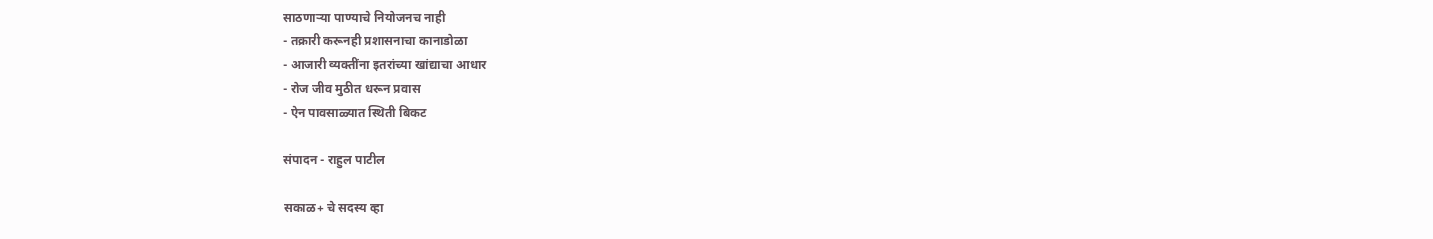साठणाऱ्या पाण्याचे नियोजनच नाही
- तक्रारी करूनही प्रशासनाचा कानाडोळा
- आजारी व्यक्तींना इतरांच्या खांद्याचा आधार
- रोज जीव मुठीत धरून प्रवास
- ऐन पावसाळ्यात स्थिती बिकट

संपादन - राहुल पाटील

सकाळ+ चे सदस्य व्हा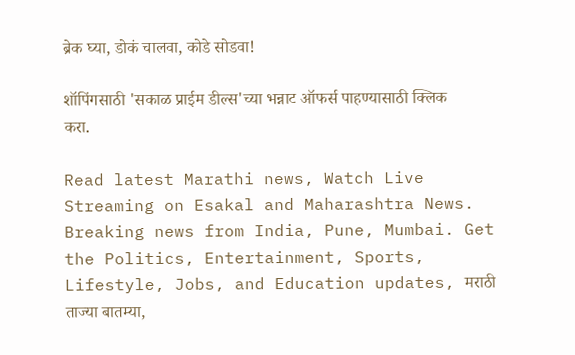ब्रेक घ्या, डोकं चालवा, कोडे सोडवा!

शॉपिंगसाठी 'सकाळ प्राईम डील्स'च्या भन्नाट ऑफर्स पाहण्यासाठी क्लिक करा.

Read latest Marathi news, Watch Live Streaming on Esakal and Maharashtra News. Breaking news from India, Pune, Mumbai. Get the Politics, Entertainment, Sports, Lifestyle, Jobs, and Education updates, मराठी ताज्या बातम्या,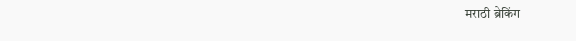मराठी ब्रेकिंग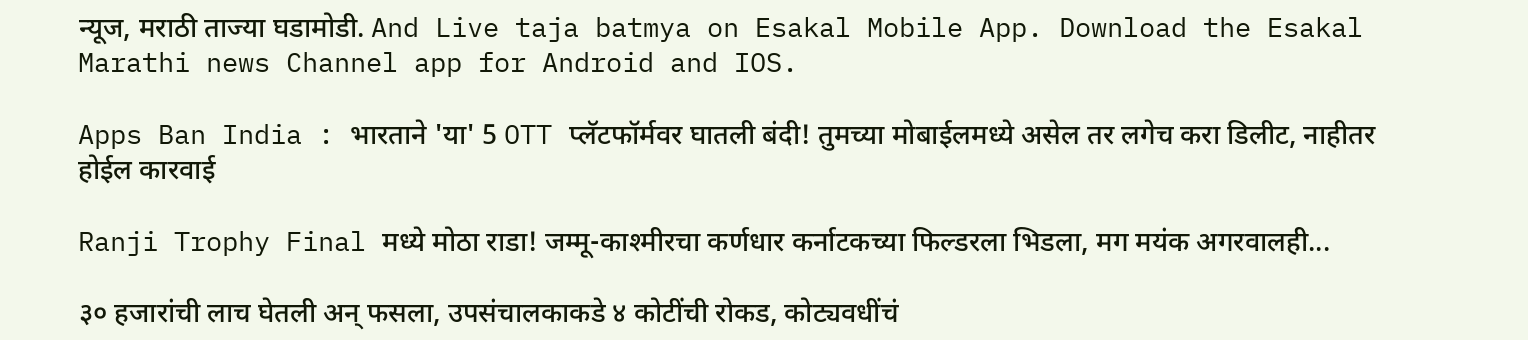न्यूज, मराठी ताज्या घडामोडी. And Live taja batmya on Esakal Mobile App. Download the Esakal Marathi news Channel app for Android and IOS.

Apps Ban India : भारताने 'या' 5 OTT प्लॅटफॉर्मवर घातली बंदी! तुमच्या मोबाईलमध्ये असेल तर लगेच करा डिलीट, नाहीतर होईल कारवाई

Ranji Trophy Final मध्ये मोठा राडा! जम्मू-काश्मीरचा कर्णधार कर्नाटकच्या फिल्डरला भिडला, मग मयंक अगरवालही...

३० हजारांची लाच घेतली अन् फसला, उपसंचालकाकडे ४ कोटींची रोकड, कोट्यवधींचं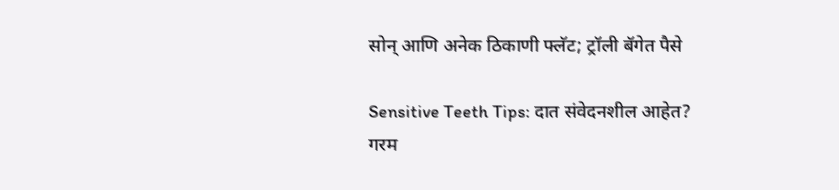सोन् आणि अनेक ठिकाणी फ्लॅट; ट्रॉली बॅगेत पैसे

Sensitive Teeth Tips: दात संवेदनशील आहेत? गरम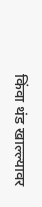किंवा थंड खाल्ल्यावर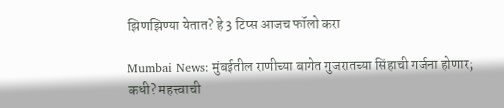झिणझिण्या येतात? हे 3 टिप्स आजच फॉलो करा

Mumbai News: मुंबईतील राणीच्या बागेत गुजरातच्या सिंहाची गर्जना होणार; कधी? महत्त्वाची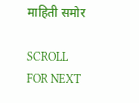माहिती समोर

SCROLL FOR NEXT